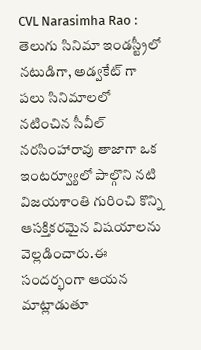CVL Narasimha Rao : తెలుగు సినిమా ఇండస్ట్రీలో నటుడిగా, అడ్వకేట్ గా పలు సినిమాలలో నటించిన సీవీల్ నరసింహారావు తాజాగా ఒక ఇంటర్వ్యూలో పాల్గొని నటి విజయశాంతి గురించి కొన్ని ఆసక్తికరమైన విషయాలను వెల్లడించారు.ఈ సందర్భంగా ఆయన మాట్లాడుతూ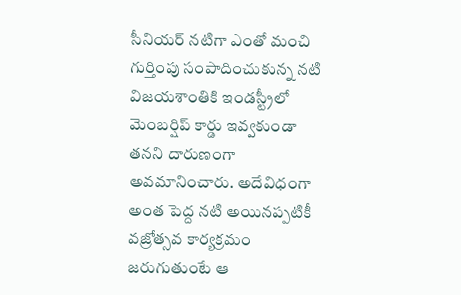సీనియర్ నటిగా ఎంతో మంచి గుర్తింపు సంపాదించుకున్న నటి విజయశాంతికి ఇండస్ట్రీలో మెంబర్షిప్ కార్డు ఇవ్వకుండా తనని దారుణంగా అవమానించారు. అదేవిధంగా అంత పెద్ద నటి అయినప్పటికీ వజ్రోత్సవ కార్యక్రమం జరుగుతుంటే ఆ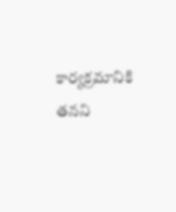కార్యక్రమానికి తనని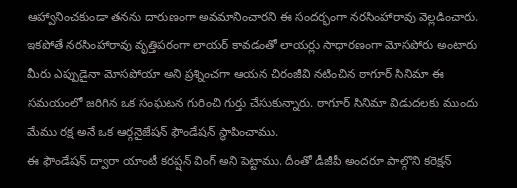ఆహ్వానించకుండా తనను దారుణంగా అవమానించారని ఈ సందర్భంగా నరసింహారావు వెల్లడించారు.
ఇకపోతే నరసింహారావు వృత్తిపరంగా లాయర్ కావడంతో లాయర్లు సాధారణంగా మోసపోరు అంటారు మీరు ఎప్పుడైనా మోసపోయా అని ప్రశ్నించగా ఆయన చిరంజీవి నటించిన ఠాగూర్ సినిమా ఈ సమయంలో జరిగిన ఒక సంఘటన గురించి గుర్తు చేసుకున్నారు. ఠాగూర్ సినిమా విడుదలకు ముందు మేము రక్ష అనే ఒక ఆర్గనైజేషన్ ఫౌండేషన్ స్థాపించాము.
ఈ ఫౌండేషన్ ద్వారా యాంటీ కరప్షన్ వింగ్ అని పెట్టాము. దీంతో డీజీపీ అందరూ పాల్గొని కరెక్షన్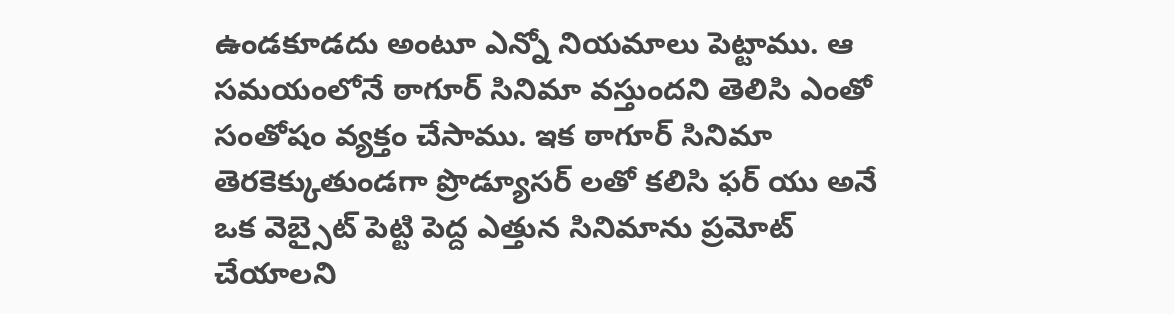ఉండకూడదు అంటూ ఎన్నో నియమాలు పెట్టాము. ఆ సమయంలోనే ఠాగూర్ సినిమా వస్తుందని తెలిసి ఎంతో సంతోషం వ్యక్తం చేసాము. ఇక ఠాగూర్ సినిమా తెరకెక్కుతుండగా ప్రొడ్యూసర్ లతో కలిసి ఫర్ యు అనే ఒక వెబ్సైట్ పెట్టి పెద్ద ఎత్తున సినిమాను ప్రమోట్ చేయాలని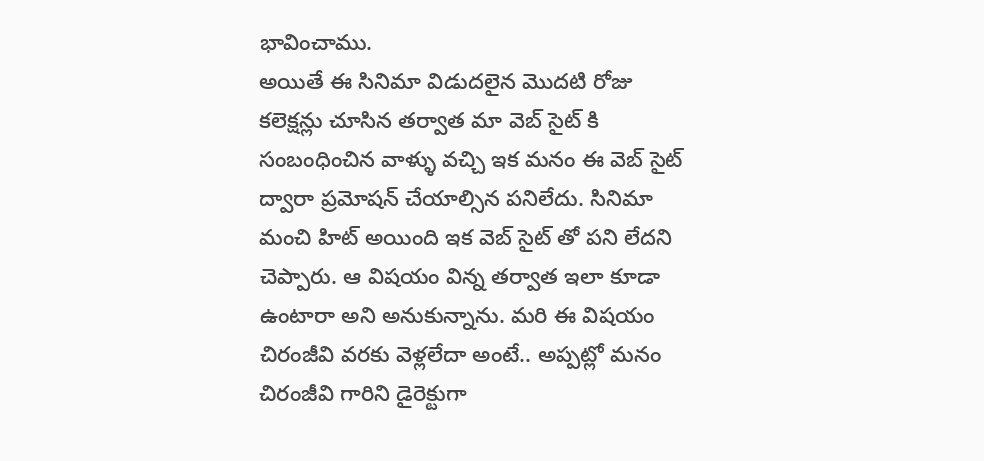భావించాము.
అయితే ఈ సినిమా విడుదలైన మొదటి రోజు కలెక్షన్లు చూసిన తర్వాత మా వెబ్ సైట్ కి సంబంధించిన వాళ్ళు వచ్చి ఇక మనం ఈ వెబ్ సైట్ ద్వారా ప్రమోషన్ చేయాల్సిన పనిలేదు. సినిమా మంచి హిట్ అయింది ఇక వెబ్ సైట్ తో పని లేదని చెప్పారు. ఆ విషయం విన్న తర్వాత ఇలా కూడా ఉంటారా అని అనుకున్నాను. మరి ఈ విషయం చిరంజీవి వరకు వెళ్లలేదా అంటే.. అప్పట్లో మనం చిరంజీవి గారిని డైరెక్టుగా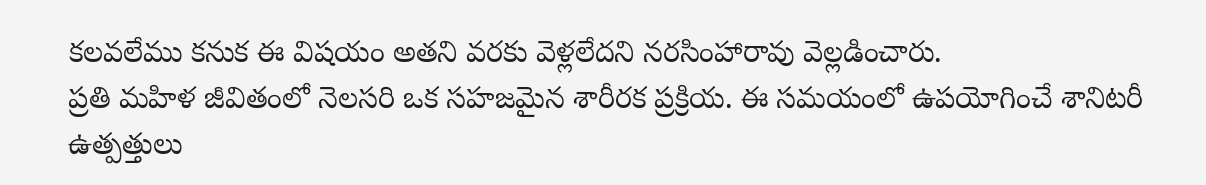కలవలేము కనుక ఈ విషయం అతని వరకు వెళ్లలేదని నరసింహారావు వెల్లడించారు.
ప్రతి మహిళ జీవితంలో నెలసరి ఒక సహజమైన శారీరక ప్రక్రియ. ఈ సమయంలో ఉపయోగించే శానిటరీ ఉత్పత్తులు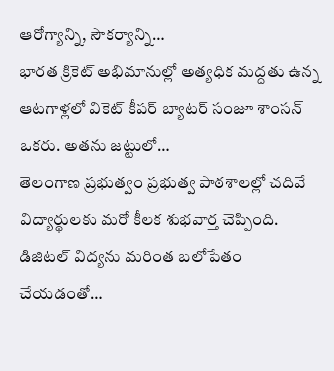ఆరోగ్యాన్ని, సౌకర్యాన్ని…
భారత క్రికెట్ అభిమానుల్లో అత్యధిక మద్దతు ఉన్న ఆటగాళ్లలో వికెట్ కీపర్ బ్యాటర్ సంజూ శాంసన్ ఒకరు. అతను జట్టులో…
తెలంగాణ ప్రభుత్వం ప్రభుత్వ పాఠశాలల్లో చదివే విద్యార్థులకు మరో కీలక శుభవార్త చెప్పింది. డిజిటల్ విద్యను మరింత బలోపేతం చేయడంతో…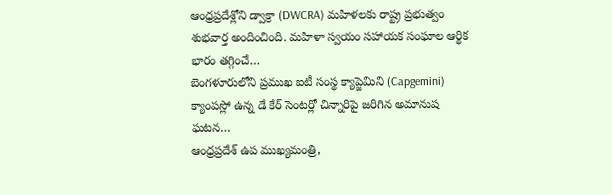ఆంధ్రప్రదేశ్లోని డ్వాక్రా (DWCRA) మహిళలకు రాష్ట్ర ప్రభుత్వం శుభవార్త అందించింది. మహిళా స్వయం సహాయక సంఘాల ఆర్థిక భారం తగ్గించే…
బెంగళూరులోని ప్రముఖ ఐటీ సంస్థ క్యాప్జెమిని (Capgemini) క్యాంపస్లో ఉన్న డే కేర్ సెంటర్లో చిన్నారిపై జరిగిన అమానుష ఘటన…
ఆంధ్రప్రదేశ్ ఉప ముఖ్యమంత్రి,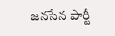జనసేన పార్టీ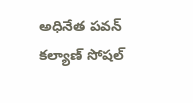అధినేత పవన్ కల్యాణ్ సోషల్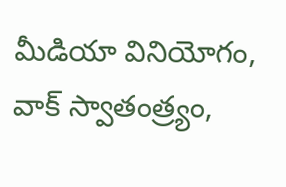మీడియా వినియోగం, వాక్ స్వాతంత్ర్యం,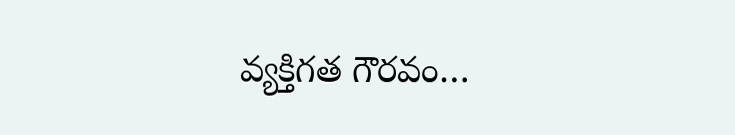వ్యక్తిగత గౌరవం…